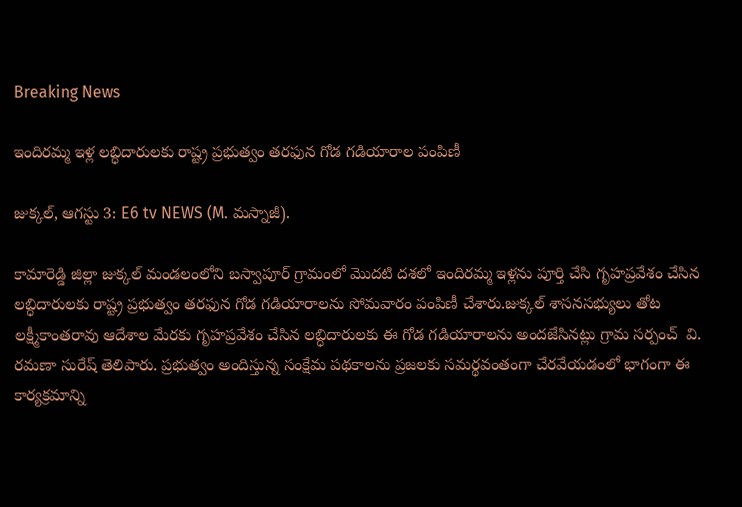Breaking News

ఇందిరమ్మ ఇళ్ల లబ్ధిదారులకు రాష్ట్ర ప్రభుత్వం తరఫున గోడ గడియారాల పంపిణీ

జుక్కల్, ఆగస్టు 3: E6 tv NEWS (M. మస్నాజీ).

కామారెడ్డి జిల్లా జుక్కల్ మండలంలోని బస్వాపూర్ గ్రామంలో మొదటి దశలో ఇందిరమ్మ ఇళ్లను పూర్తి చేసి గృహప్రవేశం చేసిన లబ్ధిదారులకు రాష్ట్ర ప్రభుత్వం తరఫున గోడ గడియారాలను సోమవారం పంపిణీ చేశారు.జుక్కల్ శాసనసభ్యులు తోట లక్ష్మీకాంతరావు ఆదేశాల మేరకు గృహప్రవేశం చేసిన లబ్ధిదారులకు ఈ గోడ గడియారాలను అందజేసినట్లు గ్రామ సర్పంచ్  వి. రమణా సురేష్ తెలిపారు. ప్రభుత్వం అందిస్తున్న సంక్షేమ పథకాలను ప్రజలకు సమర్థవంతంగా చేరవేయడంలో భాగంగా ఈ కార్యక్రమాన్ని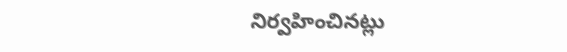నిర్వహించినట్లు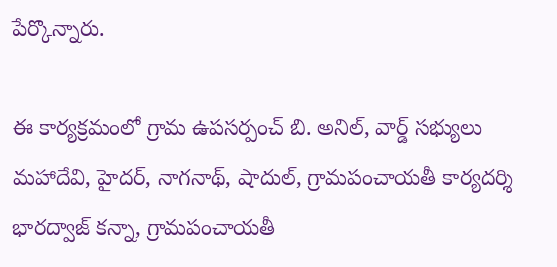పేర్కొన్నారు.

ఈ కార్యక్రమంలో గ్రామ ఉపసర్పంచ్ బి. అనిల్, వార్డ్ సభ్యులు మహాదేవి, హైదర్, నాగనాథ్, షాదుల్, గ్రామపంచాయతీ కార్యదర్శి భారద్వాజ్ కన్నా, గ్రామపంచాయతీ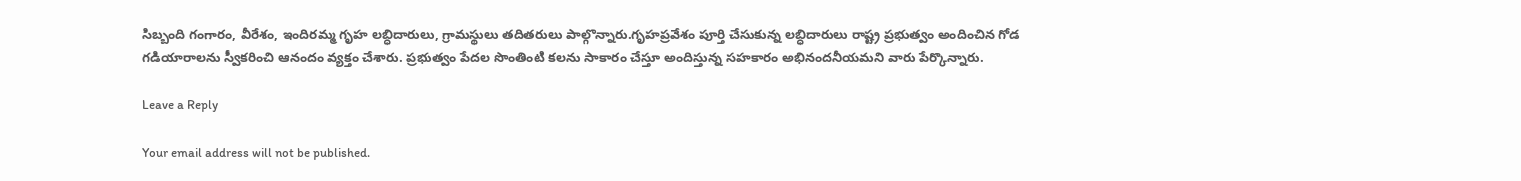సిబ్బంది గంగారం, వీరేశం, ఇందిరమ్మ గృహ లబ్ధిదారులు, గ్రామస్థులు తదితరులు పాల్గొన్నారు.గృహప్రవేశం పూర్తి చేసుకున్న లబ్ధిదారులు రాష్ట్ర ప్రభుత్వం అందించిన గోడ గడియారాలను స్వీకరించి ఆనందం వ్యక్తం చేశారు. ప్రభుత్వం పేదల సొంతింటి కలను సాకారం చేస్తూ అందిస్తున్న సహకారం అభినందనీయమని వారు పేర్కొన్నారు.

Leave a Reply

Your email address will not be published.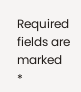Required fields are marked *